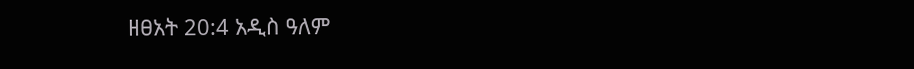ዘፀአት 20:4 አዲስ ዓለም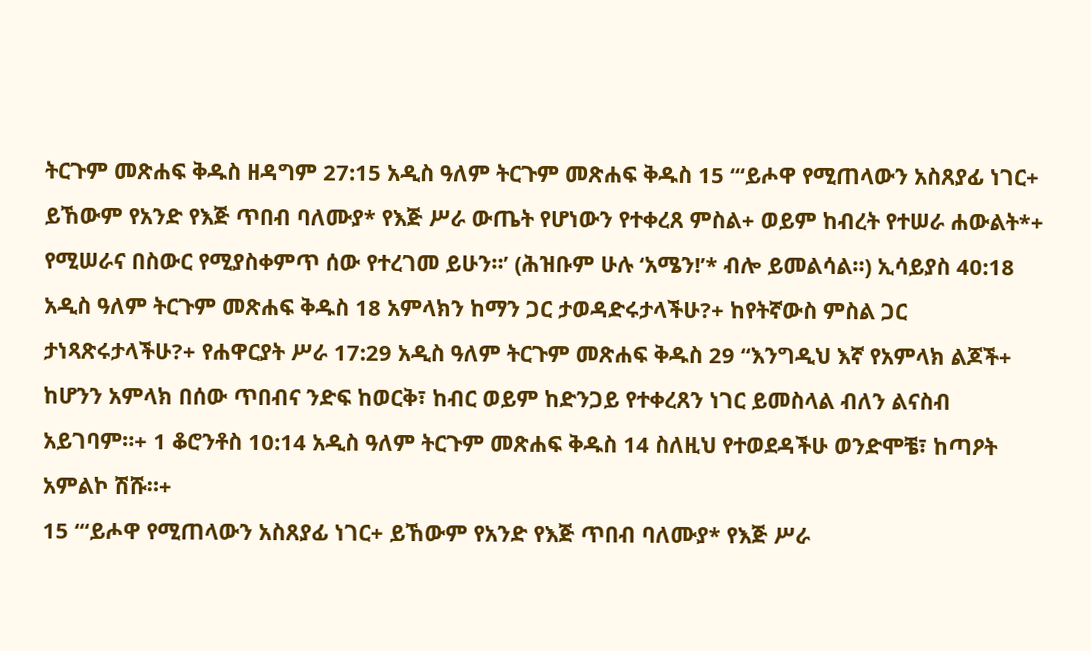ትርጉም መጽሐፍ ቅዱስ ዘዳግም 27:15 አዲስ ዓለም ትርጉም መጽሐፍ ቅዱስ 15 “‘ይሖዋ የሚጠላውን አስጸያፊ ነገር+ ይኸውም የአንድ የእጅ ጥበብ ባለሙያ* የእጅ ሥራ ውጤት የሆነውን የተቀረጸ ምስል+ ወይም ከብረት የተሠራ ሐውልት*+ የሚሠራና በስውር የሚያስቀምጥ ሰው የተረገመ ይሁን።’ (ሕዝቡም ሁሉ ‘አሜን!’* ብሎ ይመልሳል።) ኢሳይያስ 40:18 አዲስ ዓለም ትርጉም መጽሐፍ ቅዱስ 18 አምላክን ከማን ጋር ታወዳድሩታላችሁ?+ ከየትኛውስ ምስል ጋር ታነጻጽሩታላችሁ?+ የሐዋርያት ሥራ 17:29 አዲስ ዓለም ትርጉም መጽሐፍ ቅዱስ 29 “እንግዲህ እኛ የአምላክ ልጆች+ ከሆንን አምላክ በሰው ጥበብና ንድፍ ከወርቅ፣ ከብር ወይም ከድንጋይ የተቀረጸን ነገር ይመስላል ብለን ልናስብ አይገባም።+ 1 ቆሮንቶስ 10:14 አዲስ ዓለም ትርጉም መጽሐፍ ቅዱስ 14 ስለዚህ የተወደዳችሁ ወንድሞቼ፣ ከጣዖት አምልኮ ሽሹ።+
15 “‘ይሖዋ የሚጠላውን አስጸያፊ ነገር+ ይኸውም የአንድ የእጅ ጥበብ ባለሙያ* የእጅ ሥራ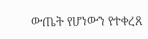ውጤት የሆነውን የተቀረጸ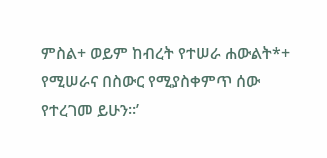ምስል+ ወይም ከብረት የተሠራ ሐውልት*+ የሚሠራና በስውር የሚያስቀምጥ ሰው የተረገመ ይሁን።’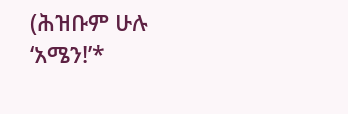(ሕዝቡም ሁሉ ‘አሜን!’*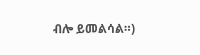ብሎ ይመልሳል።)